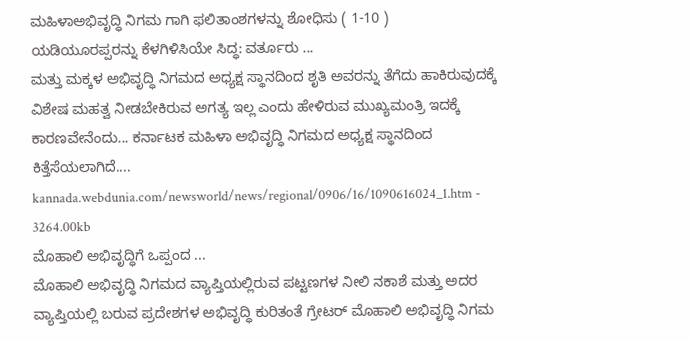ಮಹಿಳಾಅಭಿವೃದ್ಧಿ ನಿಗಮ ಗಾಗಿ ಫಲಿತಾಂಶಗಳನ್ನು ಶೋಧಿಸು ( 1-10 )
ಯಡಿಯೂರಪ್ಪರನ್ನು ಕೆಳಗಿಳಿಸಿಯೇ ಸಿದ್ಧ: ವರ್ತೂರು ...
ಮತ್ತು ಮಕ್ಕಳ ಅಭಿವೃದ್ಧಿ ನಿಗಮದ ಅಧ್ಯಕ್ಷ ಸ್ಥಾನದಿಂದ ಶೃತಿ ಅವರನ್ನು ತೆಗೆದು ಹಾಕಿರುವುದಕ್ಕೆ ವಿಶೇಷ ಮಹತ್ವ ನೀಡಬೇಕಿರುವ ಅಗತ್ಯ ಇಲ್ಲ ಎಂದು ಹೇಳಿರುವ ಮುಖ್ಯಮಂತ್ರಿ ಇದಕ್ಕೆ ಕಾರಣವೇನೆಂದು... ಕರ್ನಾಟಕ ಮಹಿಳಾ ಅಭಿವೃದ್ಧಿ ನಿಗಮದ ಅಧ್ಯಕ್ಷ ಸ್ಥಾನದಿಂದ ಕಿತ್ತೆಸೆಯಲಾಗಿದೆ....
kannada.webdunia.com/newsworld/news/regional/0906/16/1090616024_1.htm - 3264.00kb
ಮೊಹಾಲಿ ಅಭಿವೃದ್ಧಿಗೆ ಒಪ್ಪಂದ ...
ಮೊಹಾಲಿ ಅಭಿವೃದ್ಧಿ ನಿಗಮದ ವ್ಯಾಪ್ತಿಯಲ್ಲಿರುವ ಪಟ್ಟಣಗಳ ನೀಲಿ ನಕಾಶೆ ಮತ್ತು ಅದರ ವ್ಯಾಪ್ತಿಯಲ್ಲಿ ಬರುವ ಪ್ರದೇಶಗಳ ಅಭಿವೃದ್ಧಿ ಕುರಿತಂತೆ ಗ್ರೇಟರ್ ಮೊಹಾಲಿ ಅಭಿವೃದ್ಧಿ ನಿಗಮ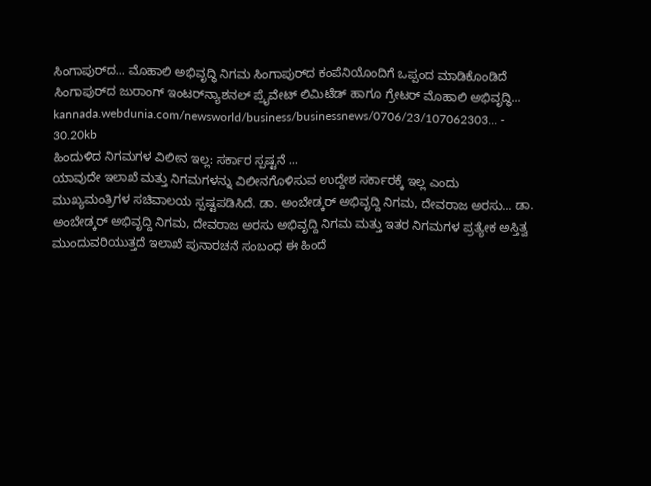ಸಿಂಗಾಪುರ್‌ದ... ಮೊಹಾಲಿ ಅಭಿವೃದ್ಧಿ ನಿಗಮ ಸಿಂಗಾಪುರ್‌ದ ಕಂಪೆನಿಯೊಂದಿಗೆ ಒಪ್ಪಂದ ಮಾಡಿಕೊಂಡಿದೆ ಸಿಂಗಾಪುರ್‌ದ ಜುರಾಂಗ್ ಇಂಟರ್‌ನ್ಯಾಶನಲ್ ಪ್ರೈವೇಟ್ ಲಿಮಿಟೆಡ್ ಹಾಗೂ ಗ್ರೇಟರ್ ಮೊಹಾಲಿ ಅಭಿವೃದ್ಧಿ...
kannada.webdunia.com/newsworld/business/businessnews/0706/23/107062303... - 30.20kb
ಹಿಂದುಳಿದ ನಿಗಮಗಳ ವಿಲೀನ ಇಲ್ಲ: ಸರ್ಕಾರ ಸ್ಪಷ್ಟನೆ ...
ಯಾವುದೇ ಇಲಾಖೆ ಮತ್ತು ನಿಗಮಗಳನ್ನು ವಿಲೀನಗೊಳಿಸುವ ಉದ್ದೇಶ ಸರ್ಕಾರಕ್ಕೆ ಇಲ್ಲ ಎಂದು ಮುಖ್ಯಮಂತ್ರಿಗಳ ಸಚಿವಾಲಯ ಸ್ಪಷ್ಟಪಡಿಸಿದೆ. ಡಾ. ಅಂಬೇಡ್ಕರ್ ಅಭಿವೃದ್ದಿ ನಿಗಮ, ದೇವರಾಜ ಅರಸು... ಡಾ. ಅಂಬೇಡ್ಕರ್ ಅಭಿವೃದ್ದಿ ನಿಗಮ, ದೇವರಾಜ ಅರಸು ಅಭಿವೃದ್ದಿ ನಿಗಮ ಮತ್ತು ಇತರ ನಿಗಮಗಳ ಪ್ರತ್ಯೇಕ ಅಸ್ತಿತ್ವ ಮುಂದುವರಿಯುತ್ತದೆ ಇಲಾಖೆ ಪುನಾರಚನೆ ಸಂಬಂಧ ಈ ಹಿಂದೆ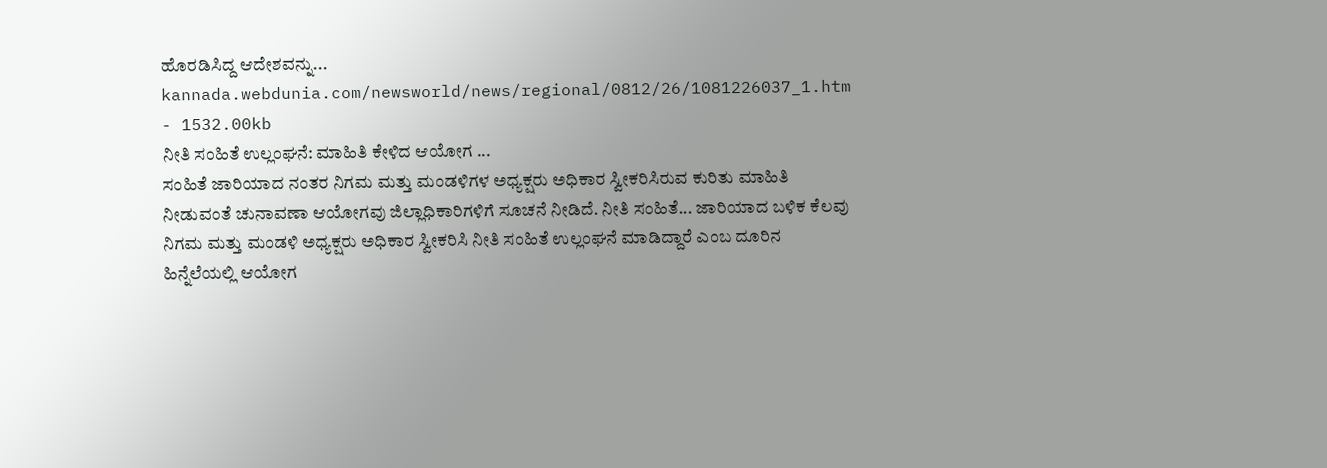ಹೊರಡಿಸಿದ್ದ ಆದೇಶವನ್ನು...
kannada.webdunia.com/newsworld/news/regional/0812/26/1081226037_1.htm - 1532.00kb
ನೀತಿ ಸಂಹಿತೆ ಉಲ್ಲಂಘನೆ: ಮಾಹಿತಿ ಕೇಳಿದ ಆಯೋಗ ...
ಸಂಹಿತೆ ಜಾರಿಯಾದ ನಂತರ ನಿಗಮ ಮತ್ತು ಮಂಡಳಿಗಳ ಅಧ್ಯಕ್ಷರು ಅಧಿಕಾರ ಸ್ವೀಕರಿಸಿರುವ ಕುರಿತು ಮಾಹಿತಿ ನೀಡುವಂತೆ ಚುನಾವಣಾ ಆಯೋಗವು ಜಿಲ್ಲಾಧಿಕಾರಿಗಳಿಗೆ ಸೂಚನೆ ನೀಡಿದೆ. ನೀತಿ ಸಂಹಿತೆ... ಜಾರಿಯಾದ ಬಳಿಕ ಕೆಲವು ನಿಗಮ ಮತ್ತು ಮಂಡಳಿ ಅಧ್ಯಕ್ಷರು ಅಧಿಕಾರ ಸ್ವೀಕರಿಸಿ ನೀತಿ ಸಂಹಿತೆ ಉಲ್ಲಂಘನೆ ಮಾಡಿದ್ದಾರೆ ಎಂಬ ದೂರಿನ ಹಿನ್ನೆಲೆಯಲ್ಲಿ ಆಯೋಗ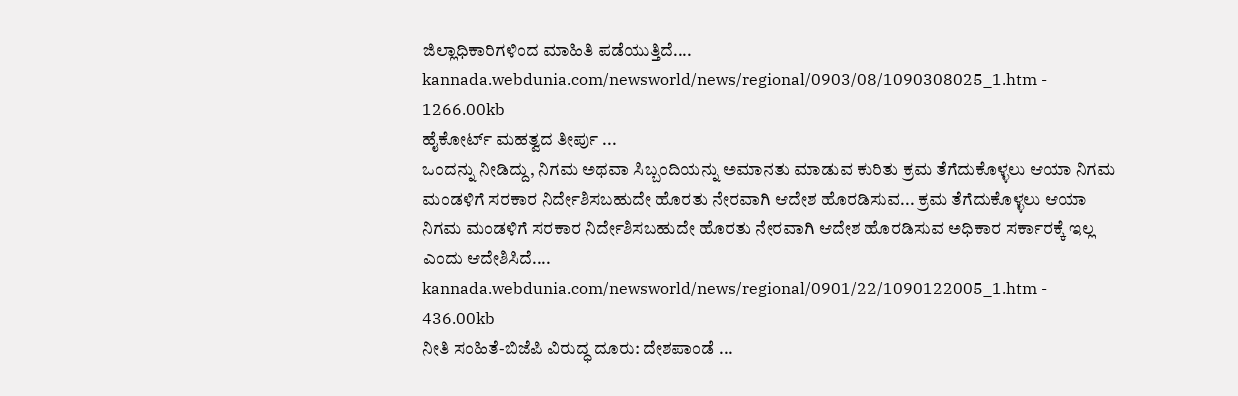ಜಿಲ್ಲಾಧಿಕಾರಿಗಳಿಂದ ಮಾಹಿತಿ ಪಡೆಯುತ್ತಿದೆ....
kannada.webdunia.com/newsworld/news/regional/0903/08/1090308025_1.htm - 1266.00kb
ಹೈಕೋರ್ಟ್ ಮಹತ್ವದ ತೀರ್ಪು ...
ಒಂದನ್ನು ನೀಡಿದ್ದು, ನಿಗಮ ಅಥವಾ ಸಿಬ್ಬಂದಿಯನ್ನು ಅಮಾನತು ಮಾಡುವ ಕುರಿತು ಕ್ರಮ ತೆಗೆದುಕೊಳ್ಳಲು ಆಯಾ ನಿಗಮ ಮಂಡಳಿಗೆ ಸರಕಾರ ನಿರ್ದೇಶಿಸಬಹುದೇ ಹೊರತು ನೇರವಾಗಿ ಆದೇಶ ಹೊರಡಿಸುವ... ಕ್ರಮ ತೆಗೆದುಕೊಳ್ಳಲು ಆಯಾ ನಿಗಮ ಮಂಡಳಿಗೆ ಸರಕಾರ ನಿರ್ದೇಶಿಸಬಹುದೇ ಹೊರತು ನೇರವಾಗಿ ಆದೇಶ ಹೊರಡಿಸುವ ಅಧಿಕಾರ ಸರ್ಕಾರಕ್ಕೆ ಇಲ್ಲ ಎಂದು ಆದೇಶಿಸಿದೆ....
kannada.webdunia.com/newsworld/news/regional/0901/22/1090122005_1.htm - 436.00kb
ನೀತಿ ಸಂಹಿತೆ-ಬಿಜೆಪಿ ವಿರುದ್ಧ ದೂರು: ದೇಶಪಾಂಡೆ ...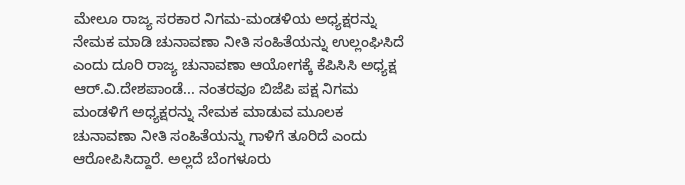ಮೇಲೂ ರಾಜ್ಯ ಸರಕಾರ ನಿಗಮ-ಮಂಡಳಿಯ ಅಧ್ಯಕ್ಷರನ್ನು ನೇಮಕ ಮಾಡಿ ಚುನಾವಣಾ ನೀತಿ ಸಂಹಿತೆಯನ್ನು ಉಲ್ಲಂಘಿಸಿದೆ ಎಂದು ದೂರಿ ರಾಜ್ಯ ಚುನಾವಣಾ ಆಯೋಗಕ್ಕೆ ಕೆಪಿಸಿಸಿ ಅಧ್ಯಕ್ಷ ಆರ್.ವಿ.ದೇಶಪಾಂಡೆ... ನಂತರವೂ ಬಿಜೆಪಿ ಪಕ್ಷ ನಿಗಮ ಮಂಡಳಿಗೆ ಅಧ್ಯಕ್ಷರನ್ನು ನೇಮಕ ಮಾಡುವ ಮೂಲಕ ಚುನಾವಣಾ ನೀತಿ ಸಂಹಿತೆಯನ್ನು ಗಾಳಿಗೆ ತೂರಿದೆ ಎಂದು ಆರೋಪಿಸಿದ್ದಾರೆ. ಅಲ್ಲದೆ ಬೆಂಗಳೂರು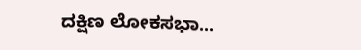ದಕ್ಷಿಣ ಲೋಕಸಭಾ...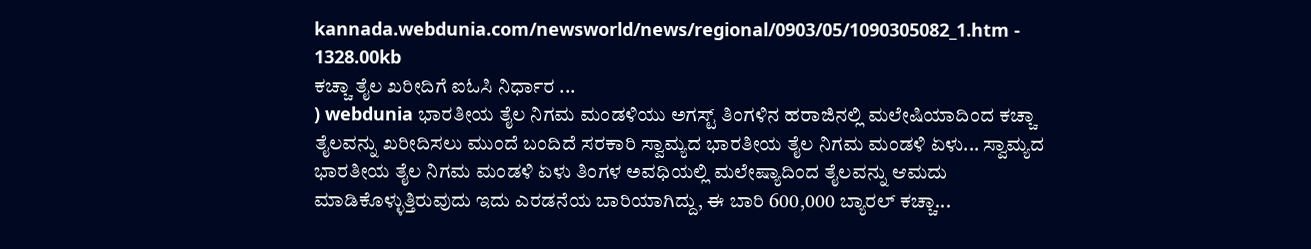kannada.webdunia.com/newsworld/news/regional/0903/05/1090305082_1.htm - 1328.00kb
ಕಚ್ಚಾ ತೈಲ ಖರೀದಿಗೆ ಐಓಸಿ ನಿರ್ಧಾರ ...
) webdunia ಭಾರತೀಯ ತೈಲ ನಿಗಮ ಮಂಡಳಿಯು ಅಗಸ್ಟ್ ತಿಂಗಳಿನ ಹರಾಜಿನಲ್ಲಿ ಮಲೇಷಿಯಾದಿಂದ ಕಚ್ಚಾ ತೈಲವನ್ನು ಖರೀದಿಸಲು ಮುಂದೆ ಬಂದಿದೆ ಸರಕಾರಿ ಸ್ವಾಮ್ಯದ ಭಾರತೀಯ ತೈಲ ನಿಗಮ ಮಂಡಳಿ ಏಳು... ಸ್ವಾಮ್ಯದ ಭಾರತೀಯ ತೈಲ ನಿಗಮ ಮಂಡಳಿ ಏಳು ತಿಂಗಳ ಅವಧಿಯಲ್ಲಿ ಮಲೇಷ್ಯಾದಿಂದ ತೈಲವನ್ನು ಆಮದು ಮಾಡಿಕೊಳ್ಳುತ್ತಿರುವುದು ಇದು ಎರಡನೆಯ ಬಾರಿಯಾಗಿದ್ದು, ಈ ಬಾರಿ 600,000 ಬ್ಯಾರಲ್ ಕಚ್ಚಾ...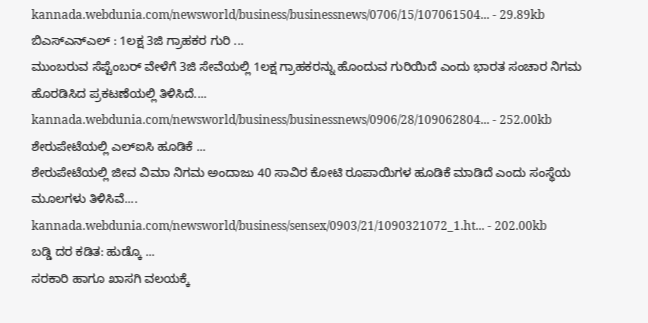kannada.webdunia.com/newsworld/business/businessnews/0706/15/107061504... - 29.89kb
ಬಿಎಸ್‌ಎನ್‌ಎಲ್ : 1ಲಕ್ಷ 3ಜಿ ಗ್ರಾಹಕರ ಗುರಿ ...
ಮುಂಬರುವ ಸೆಪ್ಟೆಂಬರ್ ವೇಳೆಗೆ 3ಜಿ ಸೇವೆಯಲ್ಲಿ 1ಲಕ್ಷ ಗ್ರಾಹಕರನ್ನು ಹೊಂದುವ ಗುರಿಯಿದೆ ಎಂದು ಭಾರತ ಸಂಚಾರ ನಿಗಮ ಹೊರಡಿಸಿದ ಪ್ರಕಟಣೆಯಲ್ಲಿ ತಿಳಿಸಿದೆ....
kannada.webdunia.com/newsworld/business/businessnews/0906/28/109062804... - 252.00kb
ಶೇರುಪೇಟೆಯಲ್ಲಿ ಎಲ್‌ಐಸಿ ಹೂಡಿಕೆ ...
ಶೇರುಪೇಟೆಯಲ್ಲಿ ಜೀವ ವಿಮಾ ನಿಗಮ ಅಂದಾಜು 40 ಸಾವಿರ ಕೋಟಿ ರೂಪಾಯಿಗಳ ಹೂಡಿಕೆ ಮಾಡಿದೆ ಎಂದು ಸಂಸ್ಥೆಯ ಮೂಲಗಳು ತಿಳಿಸಿವೆ....
kannada.webdunia.com/newsworld/business/sensex/0903/21/1090321072_1.ht... - 202.00kb
ಬಡ್ಡಿ ದರ ಕಡಿತ: ಹುಡ್ಕೊ ...
ಸರಕಾರಿ ಹಾಗೂ ಖಾಸಗಿ ವಲಯಕ್ಕೆ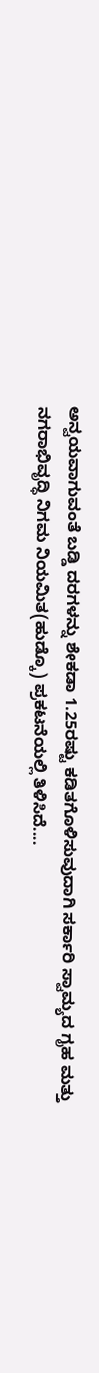ಅನ್ವಯವಾಗುವಂತೆ ಬಡ್ಡಿ ದರಗಳನ್ನು ಶೇಕಡಾ 1.25ರಷ್ಟು ಕಡಿತಗೊಳಿಸುವುದಾಗಿ ಸರ್ಕಾರಿ ಸ್ವಾಮ್ಯದ ಗೃಹ ಮತ್ತು ನಗರಾಭಿವೃದ್ಧಿ ನಿಗಮ ನಿಯಮಿತ(ಹುಡ್ಕೊ) ಪ್ರಕಟನೆಯಲ್ಲಿ ತಿಳಿಸಿದೆ....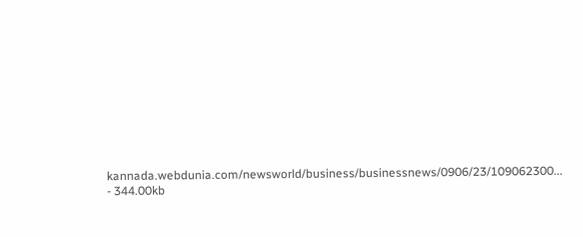kannada.webdunia.com/newsworld/business/businessnews/0906/23/109062300... - 344.00kb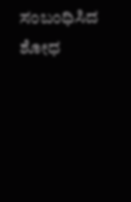ಸಂಬಂಧಿಸಿದ ಶೋಧ